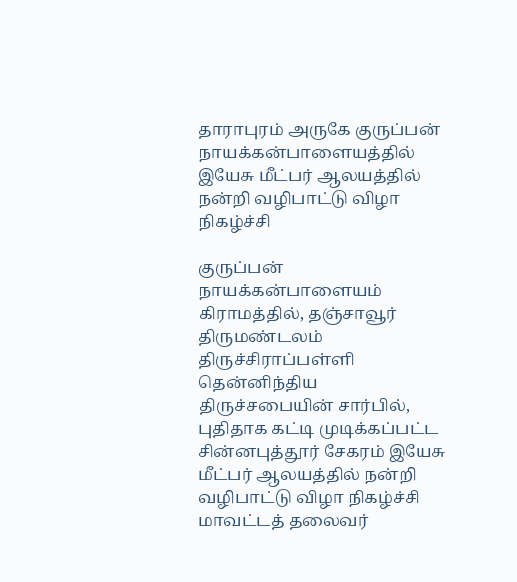தாராபுரம் அருகே குருப்பன் நாயக்கன்பாளையத்தில் இயேசு மீட்பர் ஆலயத்தில் நன்றி வழிபாட்டு விழா நிகழ்ச்சி

குருப்பன் நாயக்கன்பாளையம் கிராமத்தில், தஞ்சாவூர் திருமண்டலம் திருச்சிராப்பள்ளி தென்னிந்திய திருச்சபையின் சார்பில், புதிதாக கட்டி முடிக்கப்பட்ட சின்னபுத்தூர் சேகரம் இயேசு மீட்பர் ஆலயத்தில் நன்றி வழிபாட்டு விழா நிகழ்ச்சி மாவட்டத் தலைவர்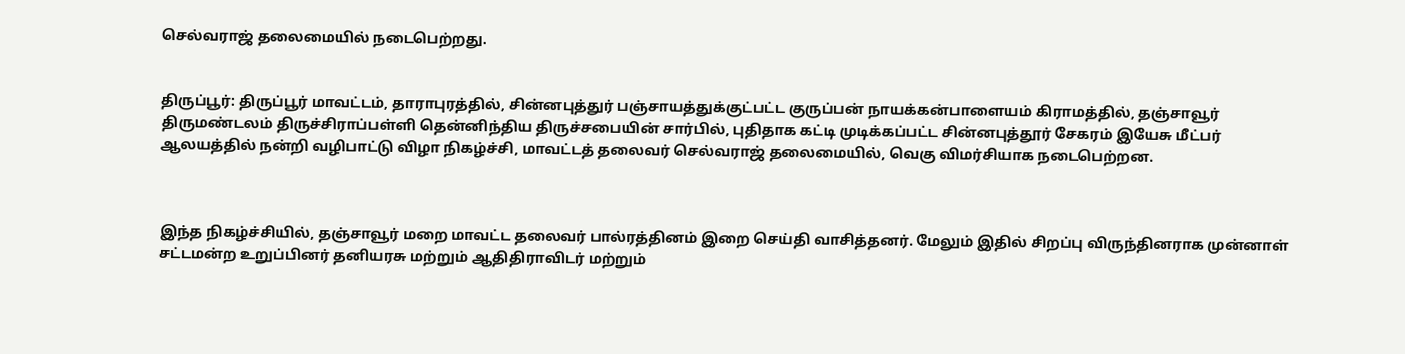செல்வராஜ் தலைமையில் நடைபெற்றது.


திருப்பூர்: திருப்பூர் மாவட்டம், தாராபுரத்தில், சின்னபுத்துர் பஞ்சாயத்துக்குட்பட்ட குருப்பன் நாயக்கன்பாளையம் கிராமத்தில், தஞ்சாவூர் திருமண்டலம் திருச்சிராப்பள்ளி தென்னிந்திய திருச்சபையின் சார்பில், புதிதாக கட்டி முடிக்கப்பட்ட சின்னபுத்தூர் சேகரம் இயேசு மீட்பர் ஆலயத்தில் நன்றி வழிபாட்டு விழா நிகழ்ச்சி, மாவட்டத் தலைவர் செல்வராஜ் தலைமையில், வெகு விமர்சியாக நடைபெற்றன.



இந்த நிகழ்ச்சியில், தஞ்சாவூர் மறை மாவட்ட தலைவர் பால்ரத்தினம் இறை செய்தி வாசித்தனர். மேலும் இதில் சிறப்பு விருந்தினராக முன்னாள் சட்டமன்ற உறுப்பினர் தனியரசு மற்றும் ஆதிதிராவிடர் மற்றும்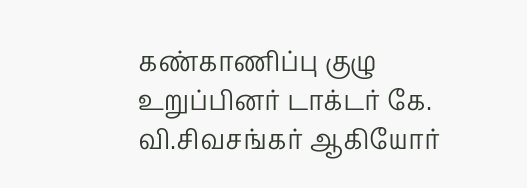கண்காணிப்பு குழு உறுப்பினர் டாக்டர் கே. வி.சிவசங்கர் ஆகியோர்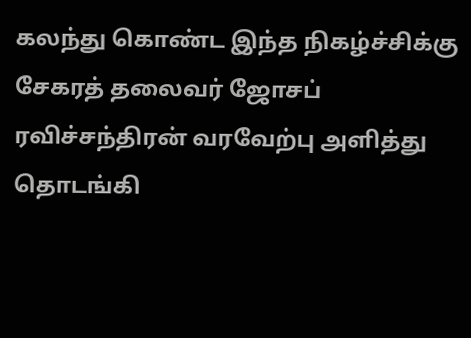கலந்து கொண்ட இந்த நிகழ்ச்சிக்கு சேகரத் தலைவர் ஜோசப் ரவிச்சந்திரன் வரவேற்பு அளித்து தொடங்கி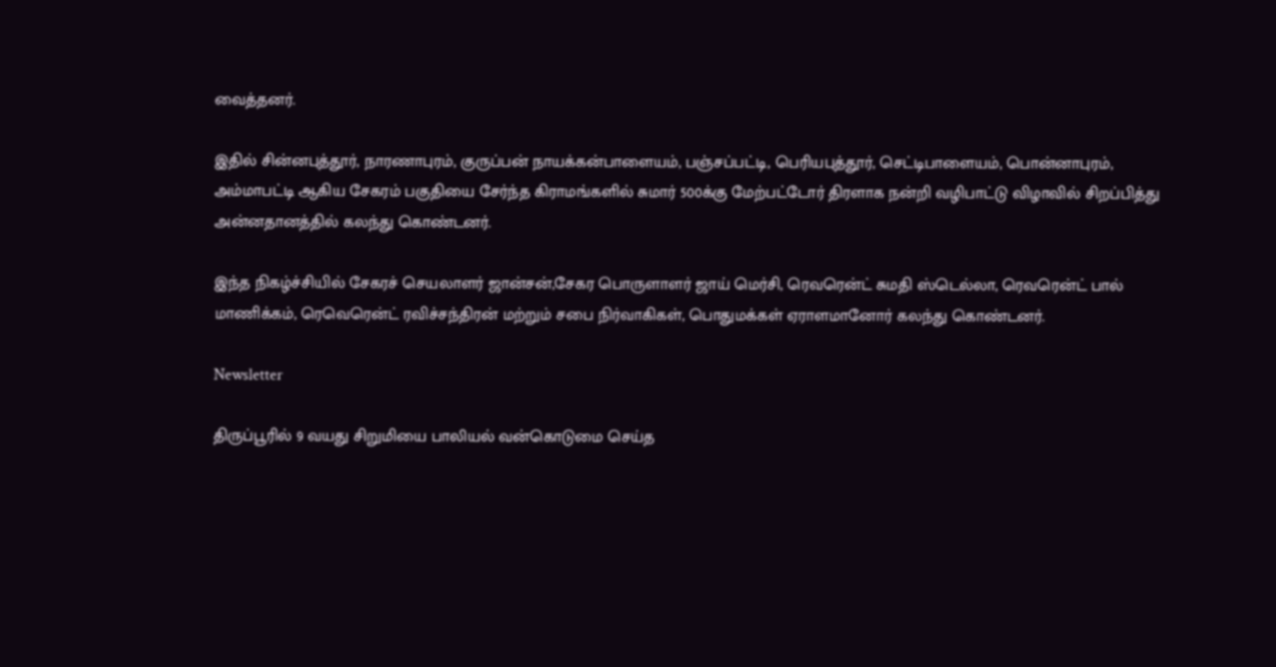வைத்தனர்.

இதில் சின்னபுத்தூர், நாரணாபுரம், குருப்பன் நாயக்கன்பாளையம், பஞ்சப்பட்டி, பெரியபுத்தூர், செட்டிபாளையம், பொன்னாபுரம், அம்மாபட்டி ஆகிய சேகரம் பகுதியை சேர்ந்த கிராமங்களில் சுமார் 500க்கு மேற்பட்டோர் திரளாக நன்றி வழிபாட்டு விழாவில் சிறப்பித்து அன்னதானத்தில் கலந்து கொண்டனர்.

இந்த நிகழ்ச்சியில் சேகரச் செயலாளர் ஜான்சன்,சேகர பொருளாளர் ஜாய் மெர்சி, ரெவரென்ட் சுமதி ஸ்டெல்லா, ரெவரென்ட் பால் மாணிக்கம், ரெவெரென்ட் ரவிச்சந்திரன் மற்றும் சபை நிர்வாகிகள், பொதுமக்கள் ஏராளமானோர் கலந்து கொண்டனர்.

Newsletter

திருப்பூரில் 9 வயது சிறுமியை பாலியல் வன்கொடுமை செய்த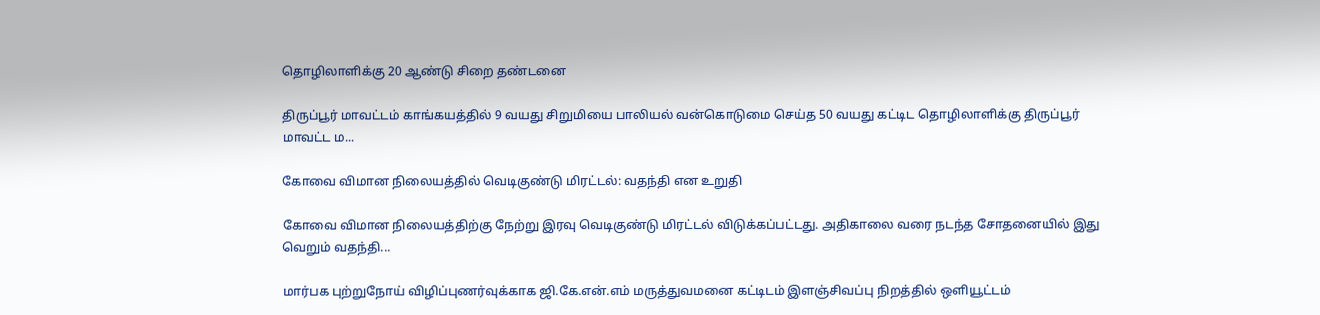தொழிலாளிக்கு 20 ஆண்டு சிறை தண்டனை

திருப்பூர் மாவட்டம் காங்கயத்தில் 9 வயது சிறுமியை பாலியல் வன்கொடுமை செய்த 50 வயது கட்டிட தொழிலாளிக்கு திருப்பூர் மாவட்ட ம...

கோவை விமான நிலையத்தில் வெடிகுண்டு மிரட்டல்: வதந்தி என உறுதி

கோவை விமான நிலையத்திற்கு நேற்று இரவு வெடிகுண்டு மிரட்டல் விடுக்கப்பட்டது. அதிகாலை வரை நடந்த சோதனையில் இது வெறும் வதந்தி...

மார்பக புற்றுநோய் விழிப்புணர்வுக்காக ஜி.கே.என்.எம் மருத்துவமனை கட்டிடம் இளஞ்சிவப்பு நிறத்தில் ஒளியூட்டம்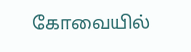கோவையில்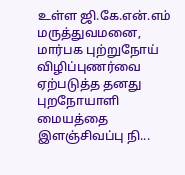உள்ள ஜி.கே.என்.எம் மருத்துவமனை, மார்பக புற்றுநோய் விழிப்புணர்வை ஏற்படுத்த தனது புறநோயாளி மையத்தை இளஞ்சிவப்பு நி...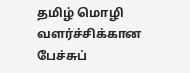தமிழ் மொழி வளர்ச்சிக்கான பேச்சுப்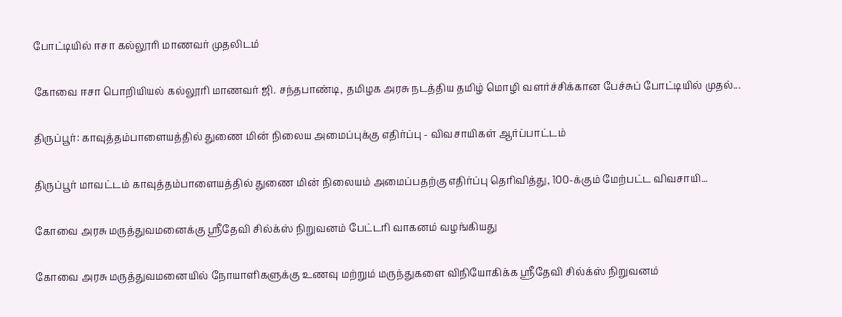போட்டியில் ஈசா கல்லூரி மாணவர் முதலிடம்

கோவை ஈசா பொறியியல் கல்லூரி மாணவர் ஜி. சந்தபாண்டி, தமிழக அரசு நடத்திய தமிழ் மொழி வளர்ச்சிக்கான பேச்சுப் போட்டியில் முதல்...

திருப்பூர்: காவுத்தம்பாளையத்தில் துணை மின் நிலைய அமைப்புக்கு எதிர்ப்பு - விவசாயிகள் ஆர்ப்பாட்டம்

திருப்பூர் மாவட்டம் காவுத்தம்பாளையத்தில் துணை மின் நிலையம் அமைப்பதற்கு எதிர்ப்பு தெரிவித்து, 100-க்கும் மேற்பட்ட விவசாயி...

கோவை அரசு மருத்துவமனைக்கு ஸ்ரீதேவி சில்க்ஸ் நிறுவனம் பேட்டரி வாகனம் வழங்கியது

கோவை அரசு மருத்துவமனையில் நோயாளிகளுக்கு உணவு மற்றும் மருந்துகளை விநியோகிக்க ஸ்ரீதேவி சில்க்ஸ் நிறுவனம்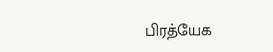பிரத்யேக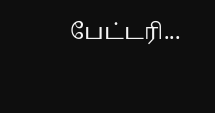பேட்டரி...